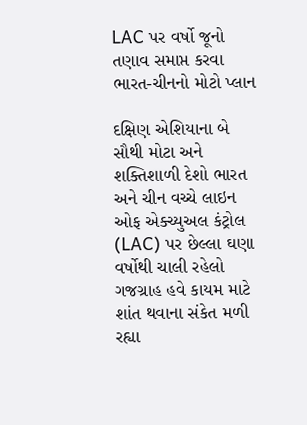LAC પર વર્ષો જૂનો તણાવ સમાપ્ત કરવા ભારત-ચીનનો મોટો પ્લાન

દક્ષિણ એશિયાના બે સૌથી મોટા અને શક્તિશાળી દેશો ભારત અને ચીન વચ્ચે લાઇન ઓફ એક્ચ્યુઅલ કંટ્રોલ (LAC) પર છેલ્લા ઘણા વર્ષોથી ચાલી રહેલો ગજગ્રાહ હવે કાયમ માટે શાંત થવાના સંકેત મળી રહ્યા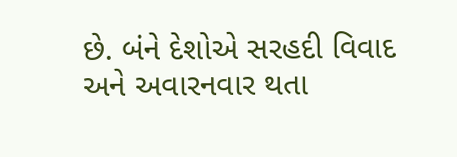છે. બંને દેશોએ સરહદી વિવાદ અને અવારનવાર થતા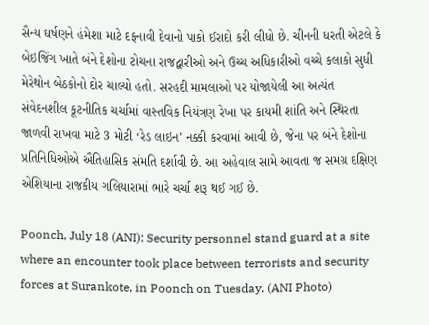સૈન્ય ઘર્ષણને હંમેશા માટે દફનાવી દેવાનો પાકો ઈરાદો કરી લીધો છે. ચીનની ધરતી એટલે કે બેઇજિંગ ખાતે બંને દેશોના ટોચના રાજદ્વારીઓ અને ઉચ્ચ અધિકારીઓ વચ્ચે કલાકો સુધી મેરેથોન બેઠકોનો દોર ચાલ્યો હતો. સરહદી મામલાઓ પર યોજાયેલી આ અત્યંત સંવેદનશીલ કૂટનીતિક ચર્ચામાં વાસ્તવિક નિયંત્રણ રેખા પર કાયમી શાંતિ અને સ્થિરતા જાળવી રાખવા માટે 3 મોટી ‘રેડ લાઇન’ નક્કી કરવામાં આવી છે, જેના પર બંને દેશોના પ્રતિનિધિઓએ ઐતિહાસિક સંમતિ દર્શાવી છે. આ અહેવાલ સામે આવતા જ સમગ્ર દક્ષિણ એશિયાના રાજકીય ગલિયારામાં ભારે ચર્ચા શરૂ થઈ ગઈ છે.

Poonch, July 18 (ANI): Security personnel stand guard at a site where an encounter took place between terrorists and security forces at Surankote, in Poonch on Tuesday. (ANI Photo)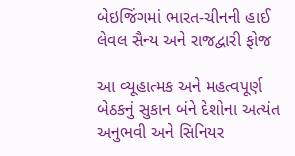બેઇજિંગમાં ભારત-ચીનની હાઈ લેવલ સૈન્ય અને રાજદ્વારી ફોજ

આ વ્યૂહાત્મક અને મહત્વપૂર્ણ બેઠકનું સુકાન બંને દેશોના અત્યંત અનુભવી અને સિનિયર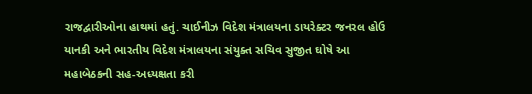રાજદ્વારીઓના હાથમાં હતું. ચાઈનીઝ વિદેશ મંત્રાલયના ડાયરેક્ટર જનરલ હોઉ યાનકી અને ભારતીય વિદેશ મંત્રાલયના સંયુક્ત સચિવ સુજીત ઘોષે આ મહાબેઠકની સહ-અધ્યક્ષતા કરી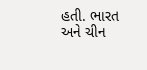હતી. ભારત અને ચીન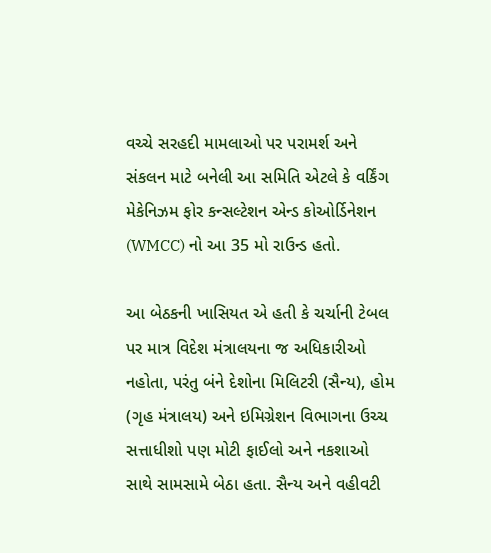વચ્ચે સરહદી મામલાઓ પર પરામર્શ અને સંકલન માટે બનેલી આ સમિતિ એટલે કે વર્કિંગ મેકેનિઝમ ફોર કન્સલ્ટેશન એન્ડ કોઓર્ડિનેશન (WMCC) નો આ 35 મો રાઉન્ડ હતો.

આ બેઠકની ખાસિયત એ હતી કે ચર્ચાની ટેબલ પર માત્ર વિદેશ મંત્રાલયના જ અધિકારીઓ નહોતા, પરંતુ બંને દેશોના મિલિટરી (સૈન્ય), હોમ (ગૃહ મંત્રાલય) અને ઇમિગ્રેશન વિભાગના ઉચ્ચ સત્તાધીશો પણ મોટી ફાઈલો અને નકશાઓ સાથે સામસામે બેઠા હતા. સૈન્ય અને વહીવટી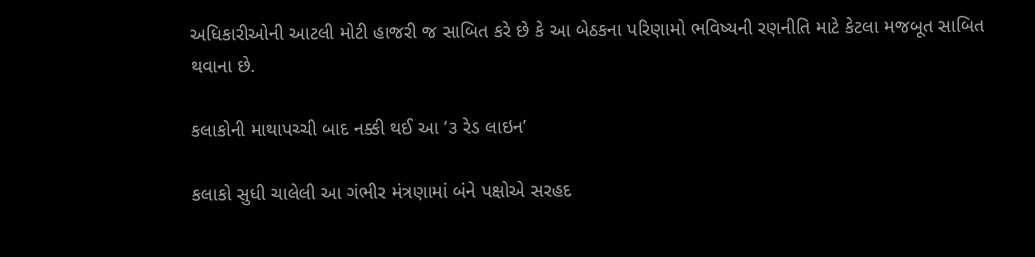અધિકારીઓની આટલી મોટી હાજરી જ સાબિત કરે છે કે આ બેઠકના પરિણામો ભવિષ્યની રણનીતિ માટે કેટલા મજબૂત સાબિત થવાના છે.

કલાકોની માથાપચ્ચી બાદ નક્કી થઈ આ ‘૩ રેડ લાઇન’

કલાકો સુધી ચાલેલી આ ગંભીર મંત્રણામાં બંને પક્ષોએ સરહદ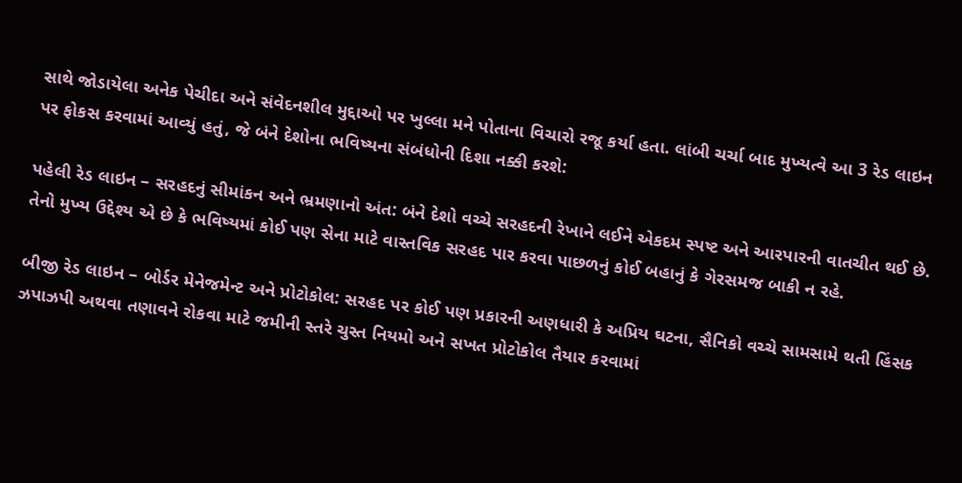સાથે જોડાયેલા અનેક પેચીદા અને સંવેદનશીલ મુદ્દાઓ પર ખુલ્લા મને પોતાના વિચારો રજૂ કર્યા હતા. લાંબી ચર્ચા બાદ મુખ્યત્વે આ 3 રેડ લાઇન પર ફોકસ કરવામાં આવ્યું હતું, જે બંને દેશોના ભવિષ્યના સંબંધોની દિશા નક્કી કરશે:

પહેલી રેડ લાઇન – સરહદનું સીમાંકન અને ભ્રમણાનો અંત: બંને દેશો વચ્ચે સરહદની રેખાને લઈને એકદમ સ્પષ્ટ અને આરપારની વાતચીત થઈ છે. તેનો મુખ્ય ઉદ્દેશ્ય એ છે કે ભવિષ્યમાં કોઈ પણ સેના માટે વાસ્તવિક સરહદ પાર કરવા પાછળનું કોઈ બહાનું કે ગેરસમજ બાકી ન રહે.

બીજી રેડ લાઇન – બોર્ડર મેનેજમેન્ટ અને પ્રોટોકોલ: સરહદ પર કોઈ પણ પ્રકારની અણધારી કે અપ્રિય ઘટના, સૈનિકો વચ્ચે સામસામે થતી હિંસક ઝપાઝપી અથવા તણાવને રોકવા માટે જમીની સ્તરે ચુસ્ત નિયમો અને સખત પ્રોટોકોલ તૈયાર કરવામાં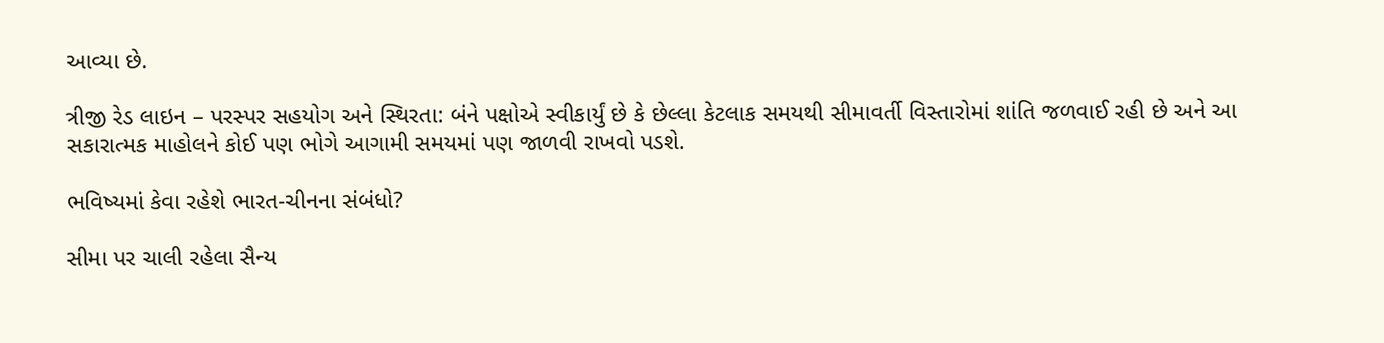આવ્યા છે.

ત્રીજી રેડ લાઇન – પરસ્પર સહયોગ અને સ્થિરતા: બંને પક્ષોએ સ્વીકાર્યું છે કે છેલ્લા કેટલાક સમયથી સીમાવર્તી વિસ્તારોમાં શાંતિ જળવાઈ રહી છે અને આ સકારાત્મક માહોલને કોઈ પણ ભોગે આગામી સમયમાં પણ જાળવી રાખવો પડશે.

ભવિષ્યમાં કેવા રહેશે ભારત-ચીનના સંબંધો?

સીમા પર ચાલી રહેલા સૈન્ય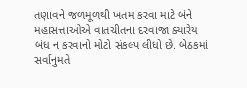તણાવને જળમૂળથી ખતમ કરવા માટે બંને મહાસત્તાઓએ વાતચીતના દરવાજા ક્યારેય બંધ ન કરવાનો મોટો સંકલ્પ લીધો છે. બેઠકમાં સર્વાનુમતે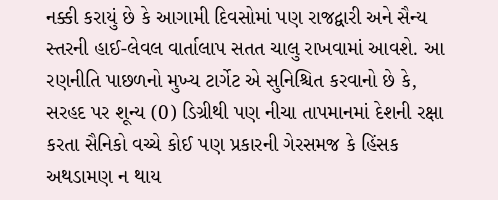નક્કી કરાયું છે કે આગામી દિવસોમાં પણ રાજદ્વારી અને સૈન્ય સ્તરની હાઈ-લેવલ વાર્તાલાપ સતત ચાલુ રાખવામાં આવશે. આ રણનીતિ પાછળનો મુખ્ય ટાર્ગેટ એ સુનિશ્ચિત કરવાનો છે કે, સરહદ પર શૂન્ય (0) ડિગ્રીથી પણ નીચા તાપમાનમાં દેશની રક્ષા કરતા સૈનિકો વચ્ચે કોઈ પણ પ્રકારની ગેરસમજ કે હિંસક અથડામણ ન થાય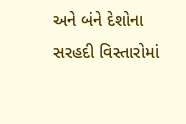અને બંને દેશોના સરહદી વિસ્તારોમાં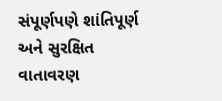સંપૂર્ણપણે શાંતિપૂર્ણ અને સુરક્ષિત વાતાવરણ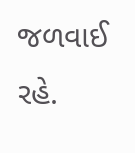જળવાઈ રહે.